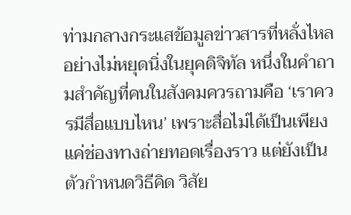ท่ามกลางกระแสข้อมูลข่าวสารที่หลั่งไหลอย่างไม่หยุดนิ่งในยุคดิจิทัล หนึ่งในคำถามสำคัญที่คนในสังคมควรถามคือ ‘เราควรมีสื่อแบบไหน’ เพราะสื่อไม่ได้เป็นเพียงแค่ช่องทางถ่ายทอดเรื่องราว แต่ยังเป็นตัวกำหนดวิธีคิด วิสัย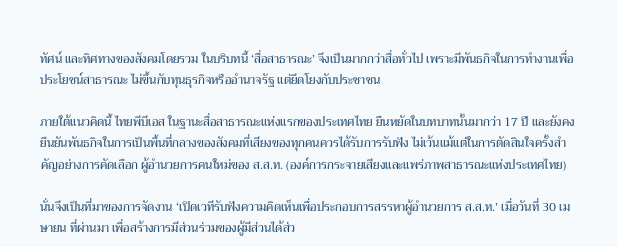ทัศน์ และทิศทางของสังคมโดยรวม ในบริบทนี้ ‘สื่อสาธารณะ’ จึงเป็นมากกว่าสื่อทั่วไป เพราะมีพันธกิจในการทำงานเพื่อประโยชน์สาธารณะ ไม่ขึ้นกับทุนธุรกิจหรืออำนาจรัฐ แต่ยึดโยงกับประชาชน

ภายใต้แนวคิดนี้ ไทยพีบีเอส ในฐานะสื่อสาธารณะแห่งแรกของประเทศไทย ยืนหยัดในบทบาทนั้นมากว่า 17 ปี และยังคงยืนยันพันธกิจในการเป็นพื้นที่กลางของสังคมที่เสียงของทุกคนควรได้รับการรับฟัง ไม่เว้นแม้แต่ในการตัดสินใจครั้งสำคัญอย่างการคัดเลือก ผู้อำนวยการคนใหม่ของ ส.ส.ท. (องค์การกระจายเสียงและแพร่ภาพสาธารณะแห่งประเทศไทย)

นั่นจึงเป็นที่มาของการจัดงาน ‘เปิดเวทีรับฟังความคิดเห็นเพื่อประกอบการสรรหาผู้อำนวยการ ส.ส.ท.’ เมื่อวันที่ 30 เมษายน ที่ผ่านมา เพื่อสร้างการมีส่วนร่วมของผู้มีส่วนได้ส่ว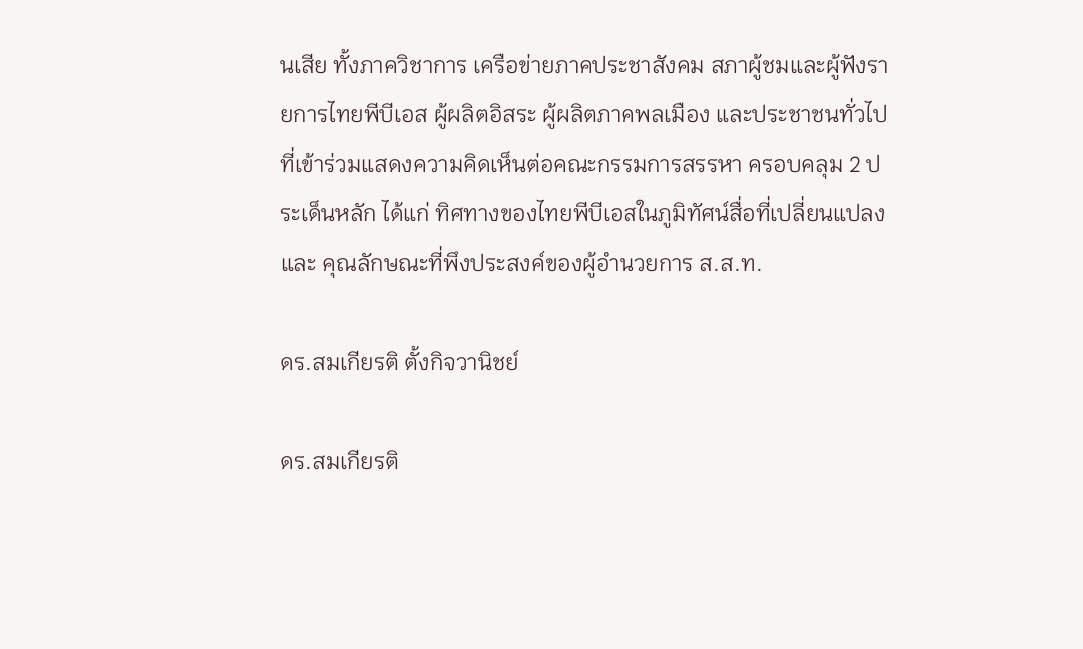นเสีย ทั้งภาควิชาการ เครือข่ายภาคประชาสังคม สภาผู้ชมและผู้ฟังรายการไทยพีบีเอส ผู้ผลิตอิสระ ผู้ผลิตภาคพลเมือง และประชาชนทั่วไป ที่เข้าร่วมแสดงความคิดเห็นต่อคณะกรรมการสรรหา ครอบคลุม 2 ประเด็นหลัก ได้แก่ ทิศทางของไทยพีบีเอสในภูมิทัศน์สื่อที่เปลี่ยนแปลง และ คุณลักษณะที่พึงประสงค์ของผู้อำนวยการ ส.ส.ท.

ดร.สมเกียรติ ตั้งกิจวานิชย์

ดร.สมเกียรติ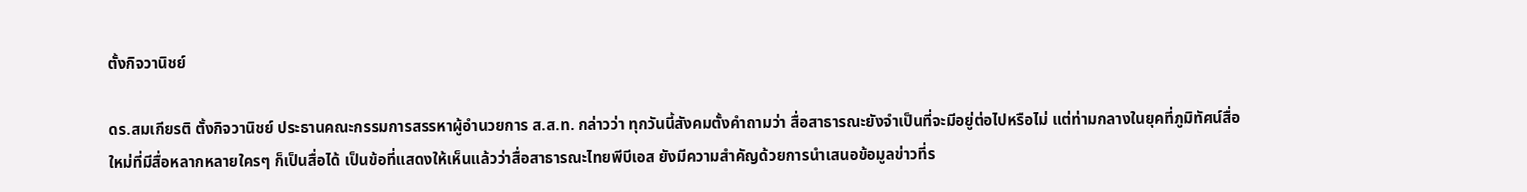ตั้งกิจวานิชย์

ดร.สมเกียรติ ตั้งกิจวานิชย์ ประธานคณะกรรมการสรรหาผู้อำนวยการ ส.ส.ท. กล่าวว่า ทุกวันนี้สังคมตั้งคำถามว่า สื่อสาธารณะยังจำเป็นที่จะมีอยู่ต่อไปหรือไม่ แต่ท่ามกลางในยุคที่ภูมิทัศน์สื่อใหม่ที่มีสื่อหลากหลายใครๆ ก็เป็นสื่อได้ เป็นข้อที่แสดงให้เห็นแล้วว่าสื่อสาธารณะไทยพีบีเอส ยังมีความสำคัญด้วยการนำเสนอข้อมูลข่าวที่ร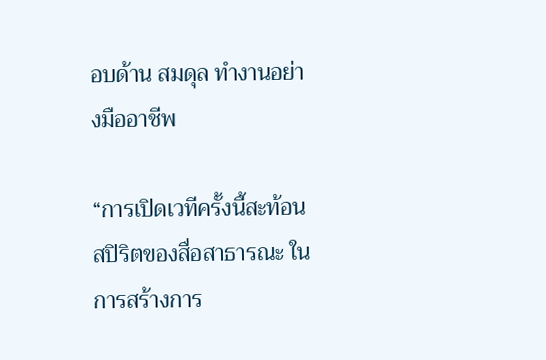อบด้าน สมดุล ทำงานอย่างมืออาชีพ

“การเปิดเวทีครั้งนี้สะท้อนสปิริตของสื่อสาธารณะ ในการสร้างการ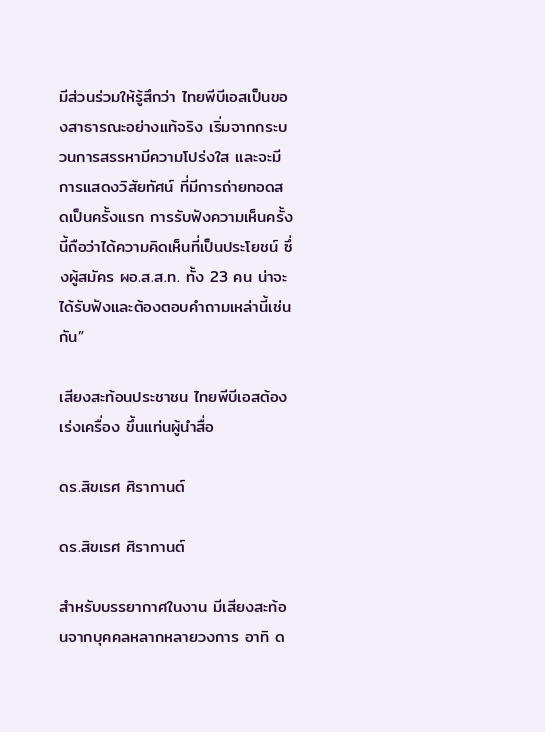มีส่วนร่วมให้รู้สึกว่า ไทยพีบีเอสเป็นของสาธารณะอย่างแท้จริง เริ่มจากกระบวนการสรรหามีความโปร่งใส และจะมีการแสดงวิสัยทัศน์ ที่มีการถ่ายทอดสดเป็นครั้งแรก การรับฟังความเห็นครั้งนี้ถือว่าได้ความคิดเห็นที่เป็นประโยชน์ ซึ่งผู้สมัคร ผอ.ส.ส.ท. ทั้ง 23 คน น่าจะได้รับฟังและต้องตอบคำถามเหล่านี้เช่นกัน”

เสียงสะท้อนประชาชน ไทยพีบีเอสต้องเร่งเครื่อง ขึ้นแท่นผู้นำสื่อ

ดร.สิขเรศ ศิรากานต์

ดร.สิขเรศ ศิรากานต์

สำหรับบรรยากาศในงาน มีเสียงสะท้อนจากบุคคลหลากหลายวงการ อาทิ ด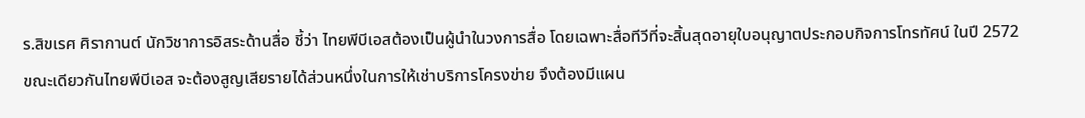ร.สิขเรศ ศิรากานต์ นักวิชาการอิสระด้านสื่อ ชี้ว่า ไทยพีบีเอสต้องเป็นผู้นำในวงการสื่อ โดยเฉพาะสื่อทีวีที่จะสิ้นสุดอายุใบอนุญาตประกอบกิจการโทรทัศน์ ในปี 2572 ขณะเดียวกันไทยพีบีเอส จะต้องสูญเสียรายได้ส่วนหนึ่งในการให้เช่าบริการโครงข่าย จึงต้องมีแผน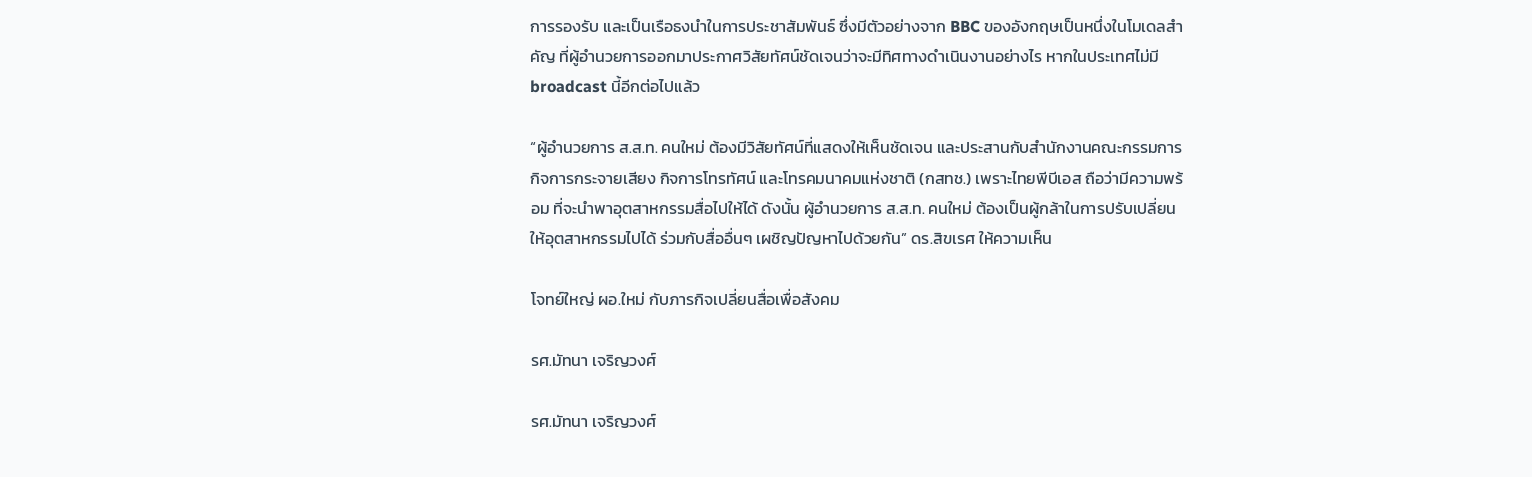การรองรับ และเป็นเรือธงนำในการประชาสัมพันธ์ ซึ่งมีตัวอย่างจาก BBC ของอังกฤษเป็นหนึ่งในโมเดลสำคัญ ที่ผู้อำนวยการออกมาประกาศวิสัยทัศน์ชัดเจนว่าจะมีทิศทางดำเนินงานอย่างไร หากในประเทศไม่มี broadcast นี้อีกต่อไปแล้ว

“ผู้อำนวยการ ส.ส.ท. คนใหม่ ต้องมีวิสัยทัศน์ที่แสดงให้เห็นชัดเจน และประสานกับสำนักงานคณะกรรมการกิจการกระจายเสียง กิจการโทรทัศน์ และโทรคมนาคมแห่งชาติ (กสทช.) เพราะไทยพีบีเอส ถือว่ามีความพร้อม ที่จะนำพาอุตสาหกรรมสื่อไปให้ได้ ดังนั้น ผู้อำนวยการ ส.ส.ท. คนใหม่ ต้องเป็นผู้กล้าในการปรับเปลี่ยนให้อุตสาหกรรมไปได้ ร่วมกับสื่ออื่นๆ เผชิญปัญหาไปด้วยกัน” ดร.สิขเรศ ให้ความเห็น

โจทย์ใหญ่ ผอ.ใหม่ กับภารกิจเปลี่ยนสื่อเพื่อสังคม

รศ.มัทนา เจริญวงศ์

รศ.มัทนา เจริญวงศ์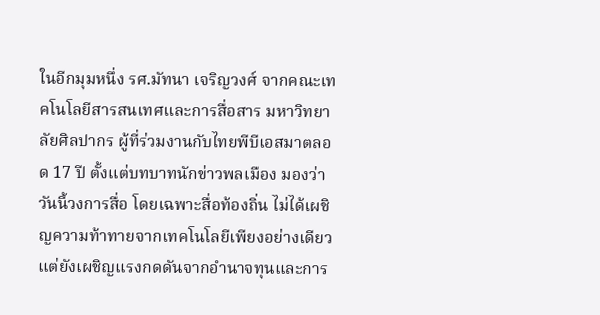ในอีกมุมหนึ่ง รศ.มัทนา เจริญวงศ์ จากคณะเทคโนโลยีสารสนเทศและการสื่อสาร มหาวิทยาลัยศิลปากร ผู้ที่ร่วมงานกับไทยพีบีเอสมาตลอด 17 ปี ตั้งแต่บทบาทนักข่าวพลเมือง มองว่า วันนี้วงการสื่อ โดยเฉพาะสื่อท้องถิ่น ไม่ได้เผชิญความท้าทายจากเทคโนโลยีเพียงอย่างเดียว แต่ยังเผชิญแรงกดดันจากอำนาจทุนและการ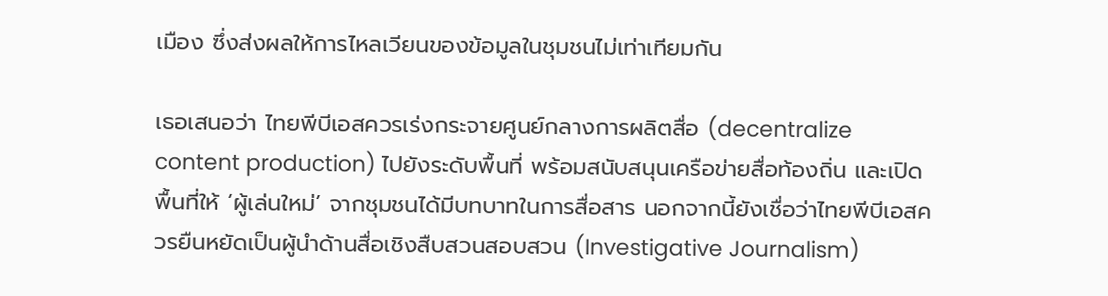เมือง ซึ่งส่งผลให้การไหลเวียนของข้อมูลในชุมชนไม่เท่าเทียมกัน

เธอเสนอว่า ไทยพีบีเอสควรเร่งกระจายศูนย์กลางการผลิตสื่อ (decentralize content production) ไปยังระดับพื้นที่ พร้อมสนับสนุนเครือข่ายสื่อท้องถิ่น และเปิดพื้นที่ให้ ‘ผู้เล่นใหม่’ จากชุมชนได้มีบทบาทในการสื่อสาร นอกจากนี้ยังเชื่อว่าไทยพีบีเอสควรยืนหยัดเป็นผู้นำด้านสื่อเชิงสืบสวนสอบสวน (Investigative Journalism)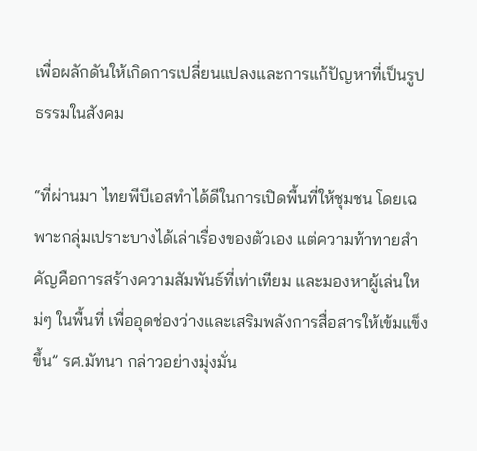เพื่อผลักดันให้เกิดการเปลี่ยนแปลงและการแก้ปัญหาที่เป็นรูปธรรมในสังคม

“ที่ผ่านมา ไทยพีบีเอสทำได้ดีในการเปิดพื้นที่ให้ชุมชน โดยเฉพาะกลุ่มเปราะบางได้เล่าเรื่องของตัวเอง แต่ความท้าทายสำคัญคือการสร้างความสัมพันธ์ที่เท่าเทียม และมองหาผู้เล่นใหม่ๆ ในพื้นที่ เพื่ออุดช่องว่างและเสริมพลังการสื่อสารให้เข้มแข็งขึ้น” รศ.มัทนา กล่าวอย่างมุ่งมั่น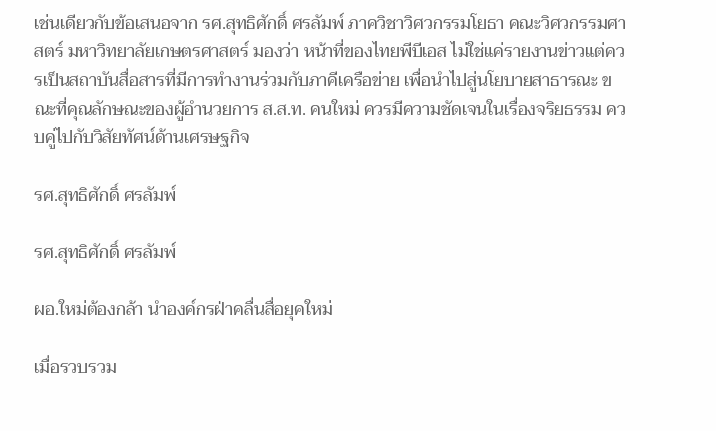เช่นเดียวกับข้อเสนอจาก รศ.สุทธิศักดิ์ ศรลัมพ์ ภาควิชาวิศวกรรมโยธา คณะวิศวกรรมศาสตร์ มหาวิทยาลัยเกษตรศาสตร์ มองว่า หน้าที่ของไทยพีบีเอส ไม่ใช่แค่รายงานข่าวแต่ควรเป็นสถาบันสื่อสารที่มีการทำงานร่วมกับภาคีเครือข่าย เพื่อนำไปสู่นโยบายสาธารณะ ขณะที่คุณลักษณะของผู้อำนวยการ ส.ส.ท. คนใหม่ ควรมีความชัดเจนในเรื่องจริยธรรม ควบคู่ไปกับวิสัยทัศน์ด้านเศรษฐกิจ

รศ.สุทธิศักดิ์ ศรลัมพ์

รศ.สุทธิศักดิ์ ศรลัมพ์

ผอ.ใหม่ต้องกล้า นำองค์กรฝ่าคลื่นสื่อยุคใหม่

เมื่อรวบรวม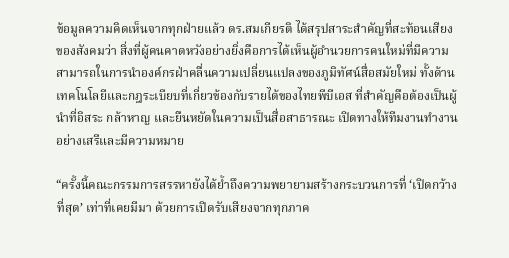ข้อมูลความคิดเห็นจากทุกฝ่ายแล้ว ดร.สมเกียรติ ได้สรุปสาระสำคัญที่สะท้อนเสียงของสังคมว่า สิ่งที่ผู้คนคาดหวังอย่างยิ่งคือการได้เห็นผู้อำนวยการคนใหม่ที่มีความสามารถในการนำองค์กรฝ่าคลื่นความเปลี่ยนแปลงของภูมิทัศน์สื่อสมัยใหม่ ทั้งด้านเทคโนโลยีและกฎระเบียบที่เกี่ยวข้องกับรายได้ของไทยพีบีเอส ที่สำคัญคือต้องเป็นผู้นำที่อิสระ กล้าหาญ และยืนหยัดในความเป็นสื่อสาธารณะ เปิดทางให้ทีมงานทำงานอย่างเสรีและมีความหมาย

“ครั้งนี้คณะกรรมการสรรหายังได้ย้ำถึงความพยายามสร้างกระบวนการที่ ‘เปิดกว้างที่สุด’ เท่าที่เคยมีมา ด้วยการเปิดรับเสียงจากทุกภาค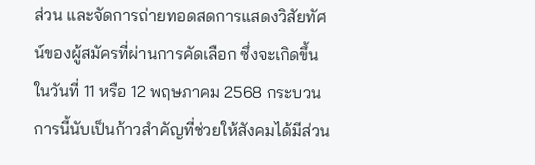ส่วน และจัดการถ่ายทอดสดการแสดงวิสัยทัศน์ของผู้สมัครที่ผ่านการคัดเลือก ซึ่งจะเกิดขึ้นในวันที่ 11 หรือ 12 พฤษภาคม 2568 กระบวนการนี้นับเป็นก้าวสำคัญที่ช่วยให้สังคมได้มีส่วน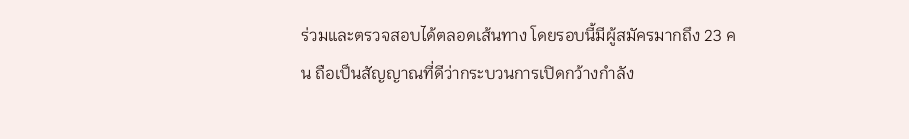ร่วมและตรวจสอบได้ตลอดเส้นทาง โดยรอบนี้มีผู้สมัครมากถึง 23 คน ถือเป็นสัญญาณที่ดีว่ากระบวนการเปิดกว้างกำลัง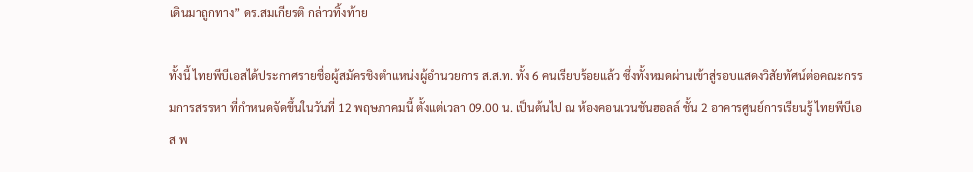เดินมาถูกทาง” ดร.สมเกียรติ กล่าวทิ้งท้าย

ทั้งนี้ ไทยพีบีเอสได้ประกาศรายชื่อผู้สมัครชิงตำแหน่งผู้อำนวยการ ส.ส.ท. ทั้ง 6 คนเรียบร้อยแล้ว ซึ่งทั้งหมดผ่านเข้าสู่รอบแสดงวิสัยทัศน์ต่อคณะกรรมการสรรหา ที่กำหนดจัดขึ้นในวันที่ 12 พฤษภาคมนี้ ตั้งแต่เวลา 09.00 น. เป็นต้นไป ณ ห้องคอนเวนชันฮอลล์ ชั้น 2 อาคารศูนย์การเรียนรู้ ไทยพีบีเอส พ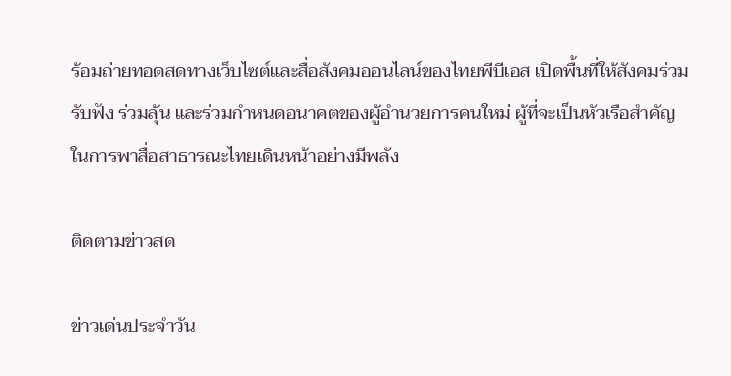ร้อมถ่ายทอดสดทางเว็บไซต์และสื่อสังคมออนไลน์ของไทยพีบีเอส เปิดพื้นที่ให้สังคมร่วมรับฟัง ร่วมลุ้น และร่วมกำหนดอนาคตของผู้อำนวยการคนใหม่ ผู้ที่จะเป็นหัวเรือสำคัญในการพาสื่อสาธารณะไทยเดินหน้าอย่างมีพลัง

ติดตามข่าวสด

ข่าวเด่นประจำวัน